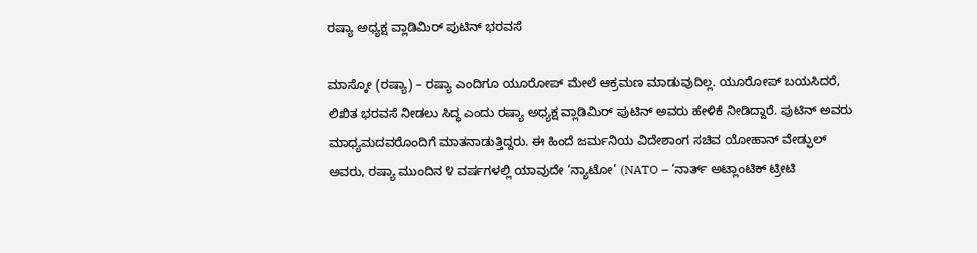ರಷ್ಯಾ ಅಧ್ಯಕ್ಷ ವ್ಲಾಡಿಮಿರ್ ಪುಟಿನ್ ಭರವಸೆ

ಮಾಸ್ಕೋ (ರಷ್ಯಾ) – ರಷ್ಯಾ ಎಂದಿಗೂ ಯೂರೋಪ್ ಮೇಲೆ ಆಕ್ರಮಣ ಮಾಡುವುದಿಲ್ಲ. ಯೂರೋಪ್ ಬಯಸಿದರೆ, ಲಿಖಿತ ಭರವಸೆ ನೀಡಲು ಸಿದ್ಧ ಎಂದು ರಷ್ಯಾ ಅಧ್ಯಕ್ಷ ವ್ಲಾಡಿಮಿರ್ ಪುಟಿನ್ ಅವರು ಹೇಳಿಕೆ ನೀಡಿದ್ದಾರೆ. ಪುಟಿನ್ ಅವರು ಮಾಧ್ಯಮದವರೊಂದಿಗೆ ಮಾತನಾಡುತ್ತಿದ್ದರು. ಈ ಹಿಂದೆ ಜರ್ಮನಿಯ ವಿದೇಶಾಂಗ ಸಚಿವ ಯೋಹಾನ್ ವೇಡ್ಫುಲ್ ಅವರು, ರಷ್ಯಾ ಮುಂದಿನ ೪ ವರ್ಷಗಳಲ್ಲಿ ಯಾವುದೇ ‘ನ್ಯಾಟೋ’ (NATO – ‘ನಾರ್ತ್ ಅಟ್ಲಾಂಟಿಕ್ ಟ್ರೀಟಿ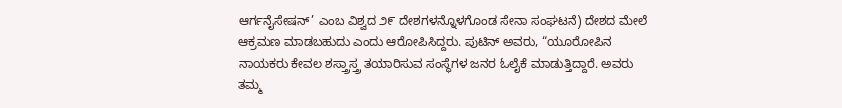ಆರ್ಗನೈಸೇಷನ್’ ಎಂಬ ವಿಶ್ವದ ೨೯ ದೇಶಗಳನ್ನೊಳಗೊಂಡ ಸೇನಾ ಸಂಘಟನೆ) ದೇಶದ ಮೇಲೆ ಆಕ್ರಮಣ ಮಾಡಬಹುದು ಎಂದು ಆರೋಪಿಸಿದ್ದರು. ಪುಟಿನ್ ಅವರು, “ಯೂರೋಪಿನ ನಾಯಕರು ಕೇವಲ ಶಸ್ತ್ರಾಸ್ತ್ರ ತಯಾರಿಸುವ ಸಂಸ್ಥೆಗಳ ಜನರ ಓಲೈಕೆ ಮಾಡುತ್ತಿದ್ದಾರೆ. ಅವರು ತಮ್ಮ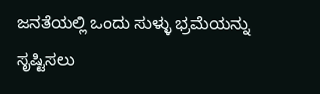ಜನತೆಯಲ್ಲಿ ಒಂದು ಸುಳ್ಳು ಭ್ರಮೆಯನ್ನು ಸೃಷ್ಟಿಸಲು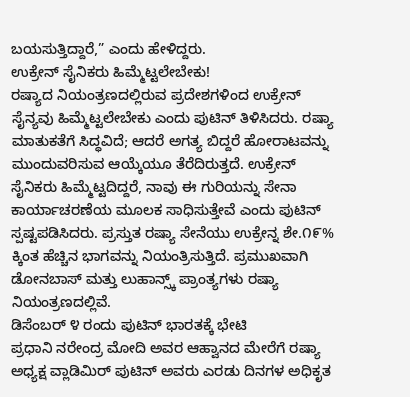ಬಯಸುತ್ತಿದ್ದಾರೆ,” ಎಂದು ಹೇಳಿದ್ದರು.
ಉಕ್ರೇನ್ ಸೈನಿಕರು ಹಿಮ್ಮೆಟ್ಟಲೇಬೇಕು!
ರಷ್ಯಾದ ನಿಯಂತ್ರಣದಲ್ಲಿರುವ ಪ್ರದೇಶಗಳಿಂದ ಉಕ್ರೇನ್ ಸೈನ್ಯವು ಹಿಮ್ಮೆಟ್ಟಲೇಬೇಕು ಎಂದು ಪುಟಿನ್ ತಿಳಿಸಿದರು. ರಷ್ಯಾ ಮಾತುಕತೆಗೆ ಸಿದ್ಧವಿದೆ; ಆದರೆ ಅಗತ್ಯ ಬಿದ್ದರೆ ಹೋರಾಟವನ್ನು ಮುಂದುವರಿಸುವ ಆಯ್ಕೆಯೂ ತೆರೆದಿರುತ್ತದೆ. ಉಕ್ರೇನ್ ಸೈನಿಕರು ಹಿಮ್ಮೆಟ್ಟದಿದ್ದರೆ, ನಾವು ಈ ಗುರಿಯನ್ನು ಸೇನಾ ಕಾರ್ಯಾಚರಣೆಯ ಮೂಲಕ ಸಾಧಿಸುತ್ತೇವೆ ಎಂದು ಪುಟಿನ್ ಸ್ಪಷ್ಟಪಡಿಸಿದರು. ಪ್ರಸ್ತುತ ರಷ್ಯಾ ಸೇನೆಯು ಉಕ್ರೇನ್ನ ಶೇ.೧೯% ಕ್ಕಿಂತ ಹೆಚ್ಚಿನ ಭಾಗವನ್ನು ನಿಯಂತ್ರಿಸುತ್ತಿದೆ. ಪ್ರಮುಖವಾಗಿ ಡೋನಬಾಸ್ ಮತ್ತು ಲುಹಾನ್ಸ್ಕ್ ಪ್ರಾಂತ್ಯಗಳು ರಷ್ಯಾ ನಿಯಂತ್ರಣದಲ್ಲಿವೆ.
ಡಿಸೆಂಬರ್ ೪ ರಂದು ಪುಟಿನ್ ಭಾರತಕ್ಕೆ ಭೇಟಿ
ಪ್ರಧಾನಿ ನರೇಂದ್ರ ಮೋದಿ ಅವರ ಆಹ್ವಾನದ ಮೇರೆಗೆ ರಷ್ಯಾ ಅಧ್ಯಕ್ಷ ವ್ಲಾಡಿಮಿರ್ ಪುಟಿನ್ ಅವರು ಎರಡು ದಿನಗಳ ಅಧಿಕೃತ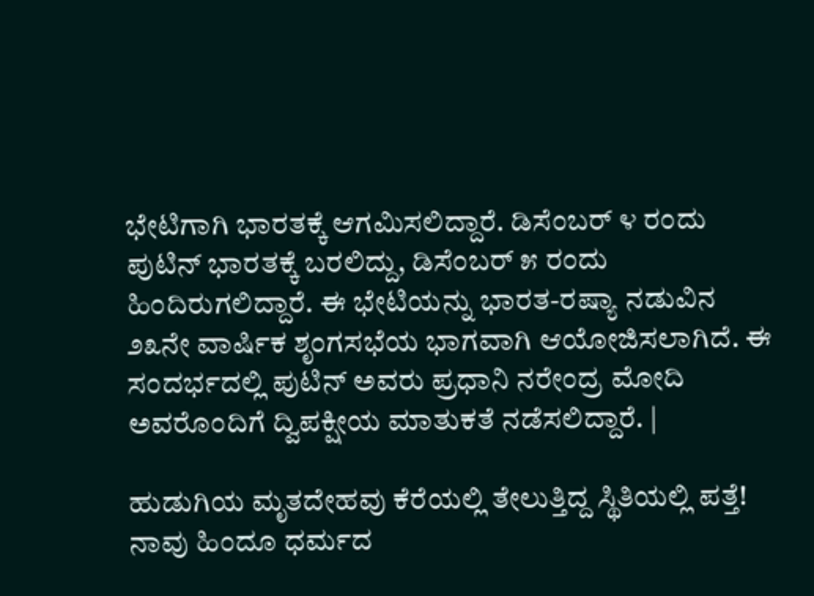ಭೇಟಿಗಾಗಿ ಭಾರತಕ್ಕೆ ಆಗಮಿಸಲಿದ್ದಾರೆ. ಡಿಸೆಂಬರ್ ೪ ರಂದು ಪುಟಿನ್ ಭಾರತಕ್ಕೆ ಬರಲಿದ್ದು, ಡಿಸೆಂಬರ್ ೫ ರಂದು ಹಿಂದಿರುಗಲಿದ್ದಾರೆ. ಈ ಭೇಟಿಯನ್ನು ಭಾರತ-ರಷ್ಯಾ ನಡುವಿನ ೨೩ನೇ ವಾರ್ಷಿಕ ಶೃಂಗಸಭೆಯ ಭಾಗವಾಗಿ ಆಯೋಜಿಸಲಾಗಿದೆ. ಈ ಸಂದರ್ಭದಲ್ಲಿ ಪುಟಿನ್ ಅವರು ಪ್ರಧಾನಿ ನರೇಂದ್ರ ಮೋದಿ ಅವರೊಂದಿಗೆ ದ್ವಿಪಕ್ಷೀಯ ಮಾತುಕತೆ ನಡೆಸಲಿದ್ದಾರೆ. |

ಹುಡುಗಿಯ ಮೃತದೇಹವು ಕೆರೆಯಲ್ಲಿ ತೇಲುತ್ತಿದ್ದ ಸ್ಥಿತಿಯಲ್ಲಿ ಪತ್ತೆ!
ನಾವು ಹಿಂದೂ ಧರ್ಮದ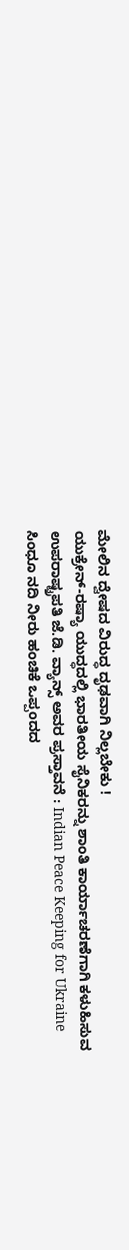ಮೇಲಿನ ದ್ವೇಷದ ವಿರುದ್ಧ ದೃಢವಾಗಿ ನಿಲ್ಲಬೇಕು !
ಯುಕ್ರೇನ್-ರಷ್ಯಾ ಯುದ್ಧದಲ್ಲಿ ಭಾರತೀಯ ಸೈನಿಕರನ್ನು ಶಾಂತಿ ಕಾರ್ಯಾಚರಣೆಗಾಗಿ ಕಳುಹಿಸುವ ಉಪರಾಷ್ಟ್ರಪತಿ ಜೆ.ಡಿ. ವ್ಯಾನ್ಸ್ ಅವರ ಪ್ರಸ್ತಾವನೆ : Indian Peace Keeping for Ukraine
ಸಿಂಧೂ ನದಿ ನೀರು ಹಂಚಿಕೆ ಒಪ್ಪಂದದ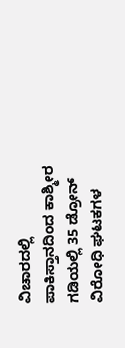ವಿಚಾರದಲ್ಲಿ ಪಾಕಿಸ್ತಾನದಿಂದ ಕಾಶ್ಮೀರ ಗಡಿಯಲ್ಲಿ 35 ಡ್ರೋನ್ ವಿರೋಧಿ ಘಟಕಗಳ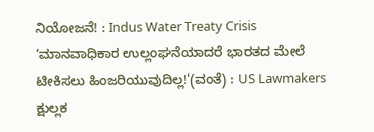ನಿಯೋಜನೆ! : Indus Water Treaty Crisis
‘ಮಾನವಾಧಿಕಾರ ಉಲ್ಲಂಘನೆಯಾದರೆ ಭಾರತದ ಮೇಲೆ ಟೀಕಿಸಲು ಹಿಂಜರಿಯುವುದಿಲ್ಲ!'(ವಂತೆ) : US Lawmakers
ಕ್ಷುಲ್ಲಕ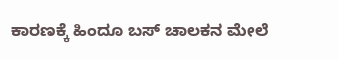ಕಾರಣಕ್ಕೆ ಹಿಂದೂ ಬಸ್ ಚಾಲಕನ ಮೇಲೆ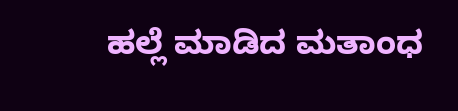ಹಲ್ಲೆ ಮಾಡಿದ ಮತಾಂಧ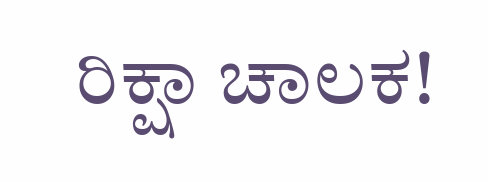ರಿಕ್ಷಾ ಚಾಲಕ!